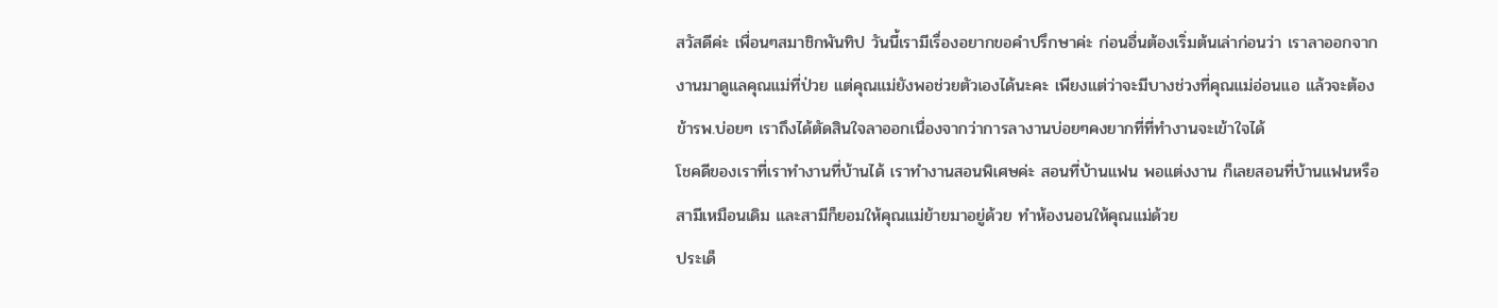สวัสดีค่ะ เพื่อนๆสมาชิกพันทิป วันนี้เรามีเรื่องอยากขอคำปรึกษาค่ะ ก่อนอื่นต้องเริ่มต้นเล่าก่อนว่า เราลาออกจากงานมาดูแลคุณแม่ที่ป่วย แต่คุณแม่ยังพอช่วยตัวเองได้นะคะ เพียงแต่ว่าจะมีบางช่วงที่คุณแม่อ่อนแอ แล้วจะต้องข้ารพ.บ่อยๆ เราถึงได้ตัดสินใจลาออกเนื่องจากว่าการลางานบ่อยๆคงยากที่ที่ทำงานจะเข้าใจได้
โชคดีของเราที่เราทำงานที่บ้านได้ เราทำงานสอนพิเศษค่ะ สอนที่บ้านแฟน พอแต่งงาน ก็เลยสอนที่บ้านแฟนหรือสามีเหมือนเดิม และสามีก็ยอมให้คุณแม่ย้ายมาอยู่ด้วย ทำห้องนอนให้คุณแม่ด้วย
ประเด็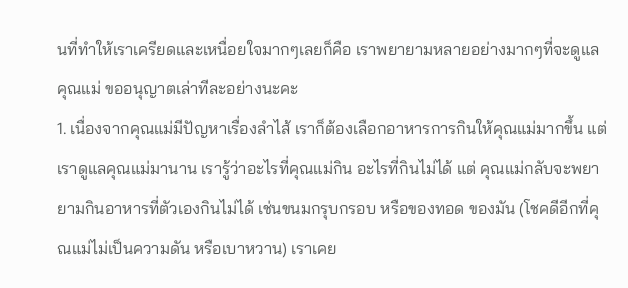นที่ทำให้เราเครียดและเหนื่อยใจมากๆเลยก็คือ เราพยายามหลายอย่างมากๆที่จะดูแลคุณแม่ ขออนุญาตเล่าทีละอย่างนะคะ
1. เนื่องจากคุณแม่มีปัญหาเรื่องลำไส้ เราก็ต้องเลือกอาหารการกินให้คุณแม่มากขึ้น แต่เราดูแลคุณแม่มานาน เรารู้ว่าอะไรที่คุณแม่กิน อะไรที่กินไม่ได้ แต่ คุณแม่กลับจะพยายามกินอาหารที่ตัวเองกินไม่ได้ เช่นขนมกรุบกรอบ หรือของทอด ของมัน (โชคดีอีกที่คุณแม่ไม่เป็นความดัน หรือเบาหวาน) เราเคย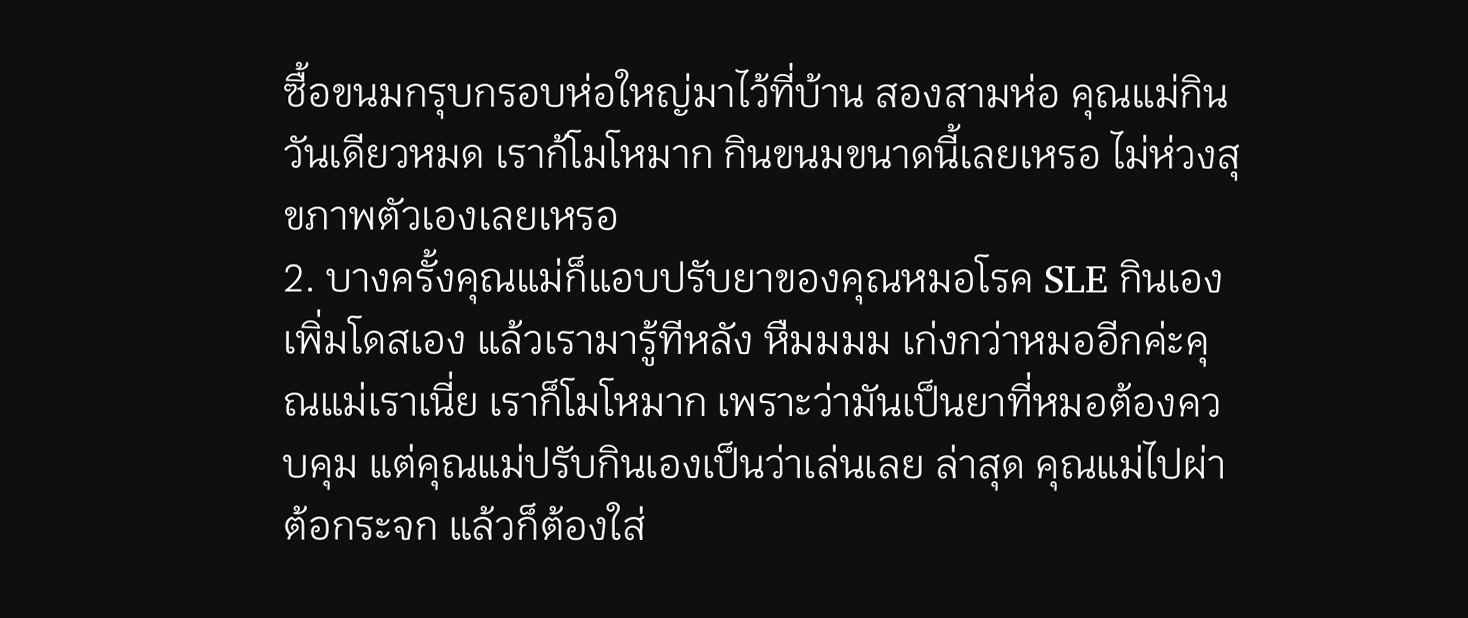ซื้อขนมกรุบกรอบห่อใหญ่มาไว้ที่บ้าน สองสามห่อ คุณแม่กินวันเดียวหมด เราก้โมโหมาก กินขนมขนาดนี้เลยเหรอ ไม่ห่วงสุขภาพตัวเองเลยเหรอ
2. บางครั้งคุณแม่ก็แอบปรับยาของคุณหมอโรค SLE กินเอง เพิ่มโดสเอง แล้วเรามารู้ทีหลัง หืมมมม เก่งกว่าหมออีกค่ะคุณแม่เราเนี่ย เราก็โมโหมาก เพราะว่ามันเป็นยาที่หมอต้องควบคุม แต่คุณแม่ปรับกินเองเป็นว่าเล่นเลย ล่าสุด คุณแม่ไปผ่าต้อกระจก แล้วก็ต้องใส่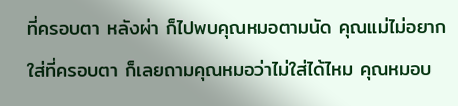ที่ครอบตา หลังผ่า ก็ไปพบคุณหมอตามนัด คุณแม่ไม่อยากใส่ที่ครอบตา ก็เลยถามคุณหมอว่าไม่ใส่ได้ไหม คุณหมอบ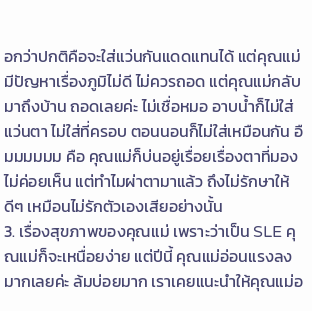อกว่าปกติคือจะใส่แว่นกันแดดแทนได้ แต่คุณแม่มีปัญหาเรื่องภูมิไม่ดี ไม่ควรถอด แต่คุณแม่กลับมาถึงบ้าน ถอดเลยค่ะ ไม่เชื่อหมอ อาบน้ำก็ไม่ใส่แว่นตา ไม่ใส่ที่ครอบ ตอนนอนก็ไม่ใส่เหมือนกัน อืมมมมมม คือ คุณแม่ก็บ่นอยู่เรื่อยเรื่องตาที่มองไม่ค่อยเห็น แต่ทำไมผ่าตามาแล้ว ถึงไม่รักษาให้ดีๆ เหมือนไม่รักตัวเองเสียอย่างนั้น
3. เรื่องสุขภาพของคุณแม่ เพราะว่าเป็น SLE คุณแม่ก็จะเหนื่อยง่าย แต่ปีนี้ คุณแม่อ่อนแรงลงมากเลยค่ะ ล้มบ่อยมาก เราเคยแนะนำให้คุณแม่อ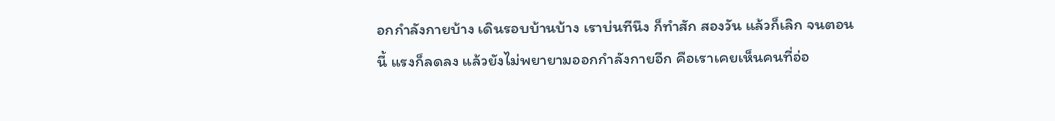อกกำลังกายบ้าง เดินรอบบ้านบ้าง เราบ่นทีนึง ก็ทำสัก สองวัน แล้วก็เลิก จนตอนนี้ แรงก็ลดลง แล้วยังไม่พยายามออกกำลังกายอีก คือเราเคยเห็นคนที่อ่อ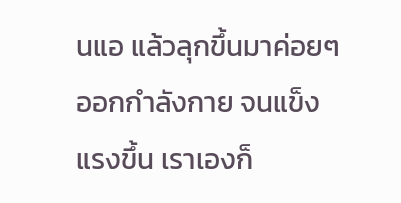นแอ แล้วลุกขึ้นมาค่อยๆออกกำลังกาย จนแข็งแรงขึ้น เราเองก็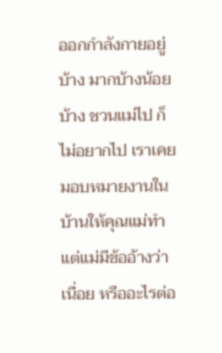ออกกำลังกายอยู่บ้าง มากบ้างน้อยบ้าง ชวนแม่ไป ก็ไม่อยากไป เราเคยมอบหมายงานในบ้านให้คุณแม่ทำ แต่แม่มีข้ออ้างว่าเนื่อย หรืออะไรต่อ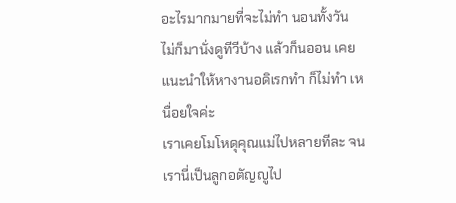อะไรมากมายที่จะไม่ทำ นอนทั้งวัน ไม่ก็มานั่งดูทีวีบ้าง แล้วก็นออน เคยแนะนำให้หางานอดิเรกทำ ก็ไม่ทำ เหนื่อยใจค่ะ
เราเคยโมโหดุคุณแม่ไปหลายทีละ จนเรานี่เป็นลูกอตัญญูไป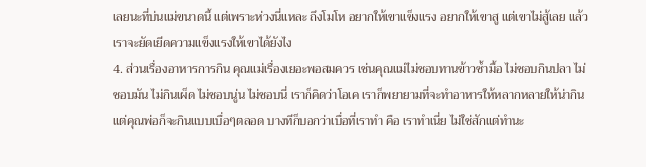เลยนะที่บ่นแม่ขนาดนี้ แต่เพราะห่วงนี่แหละ ถึงโมโห อยากให้เขาแข็งแรง อยากให้เขาสู แต่เขาไม่สู้เลย แล้วเราจะยัดเยีดความแข็งแรงให้เขาได้ยังไง
4. ส่วนเรื่องอาหารการกิน คุณแม่เรื่องเยอะพอสมควร เช่นคุณแม่ไม่ชอบทานข้าวซ้ำมื้อ ไม่ชอบกินปลา ไม่ชอบมัน ไม่กินเผ็ด ไม่ชอบนู่น ไม่ชอบนี่ เราก็คิดว่าโอเค เราก็พยายามที่จะทำอาหารให้หลากหลายให้น่ากิน แต่คุณพ่อก็จะกินแบบเบื่อๆตลอด บางทีก็บอกว่าเบื่อที่เราทำ คือ เราทำเนี่ย ไม่ใช่สักแต่ทำนะ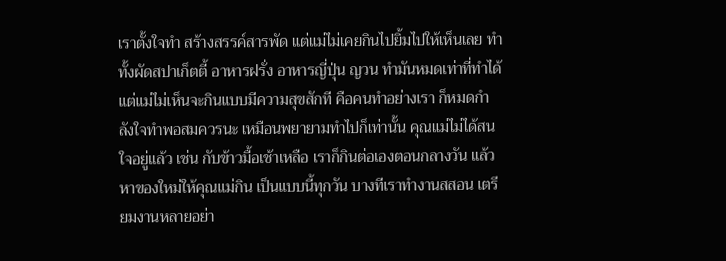เราตั้งใจทำ สร้างสรรค์สารพัด แต่แม่ไม่เคยกินไปยิ้มไปให้เห็นเลย ทำทั้งผัดสปาเก็ตตี้ อาหารฝรั่ง อาหารญี่ปุ่น ญวน ทำมันหมดเท่าที่ทำได้ แต่แม่ไม่เห็นจะกินแบบมีความสุขสักที คือคนทำอย่างเรา ก็หมดกำลังใจทำพอสมควรนะ เหมือนพยายามทำไปก็เท่านั้น คุณแม่ไม่ได้สนใจอยู่แล้ว เช่น กับข้าวมื้อเช้าเหลือ เราก็กินต่อเองตอนกลางวัน แล้วหาของใหม่ให้คุณแม่กิน เป็นแบบนี้ทุกวัน บางทีเราทำงานสสอน เตรียมงานหลายอย่า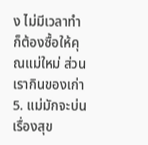ง ไม่มีเวลาทำ ก็ต้องซื้อให้คุณแม่ใหม่ ส่วนเรากินของเก่า
5. แม่มักจะบ่นเรื่องสุข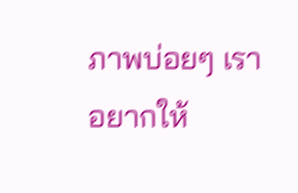ภาพบ่อยๆ เราอยากให้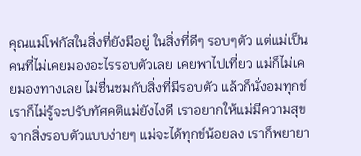คุณแม่โฟกัสในสิ่งที่ยังมีอยู่ ในสิ่งที่ดีๆ รอบๆตัว แต่แม่เป็นคนที่ไม่เคยมองอะไรรอบตัวเลย เคยพาไปเที่ยว แม่ก็ไม่เคยมองทางเลย ไม่ชื่นชมกับสิ่งที่มีรอบตัว แล้วก็นั่งอมทุกข์ เราก็ไม่รู้จะปรับทัศคติแม่ยังไงดี เราอยากให้แม่มีความสุขจากสิ่งรอบตัวแบบง่ายๆ แม่จะได้ทุกข์น้อยลง เราก็พยายา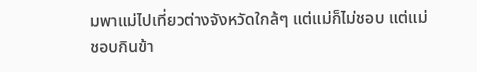มพาแม่ไปเที่ยวต่างจังหวัดใกล้ๆ แต่แม่ก็ไม่ชอบ แต่แม่ชอบกินข้า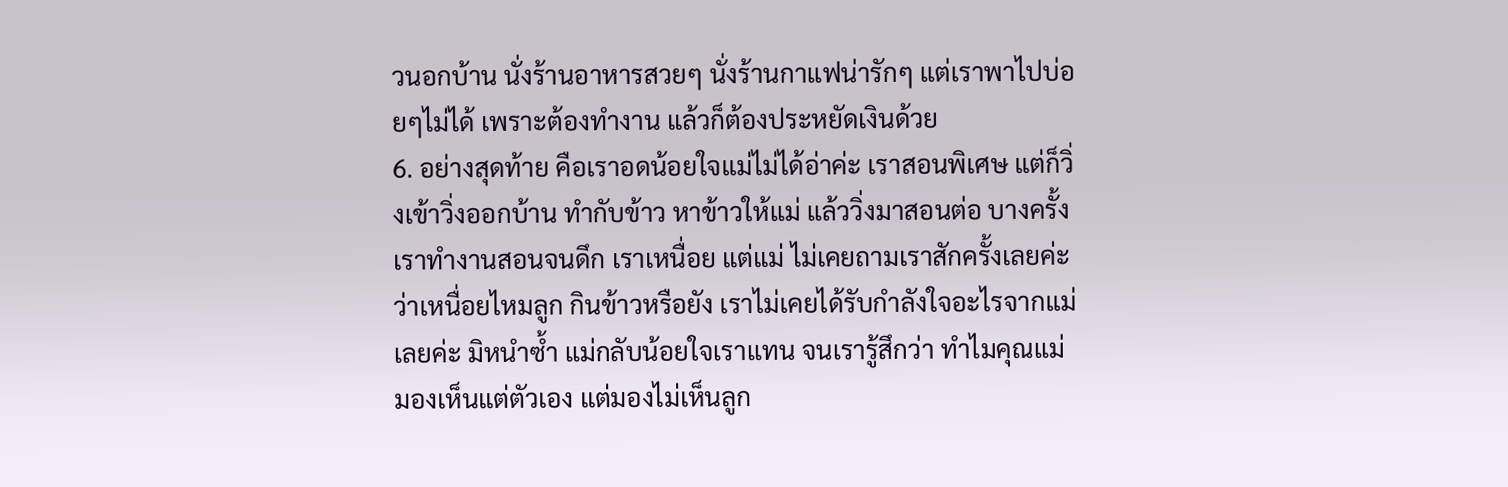วนอกบ้าน นั่งร้านอาหารสวยๆ นั่งร้านกาแฟน่ารักๆ แต่เราพาไปบ่อยๆไม่ได้ เพราะต้องทำงาน แล้วก็ต้องประหยัดเงินด้วย
6. อย่างสุดท้าย คือเราอดน้อยใจแม่ไม่ได้อ่าค่ะ เราสอนพิเศษ แต่ก็วิ่งเข้าวิ่งออกบ้าน ทำกับข้าว หาข้าวให้แม่ แล้ววิ่งมาสอนต่อ บางครั้งเราทำงานสอนจนดึก เราเหนื่อย แต่แม่ ไม่เคยถามเราสักครั้งเลยค่ะ ว่าเหนื่อยไหมลูก กินข้าวหรือยัง เราไม่เคยได้รับกำลังใจอะไรจากแม่เลยค่ะ มิหนำซ้ำ แม่กลับน้อยใจเราแทน จนเรารู้สึกว่า ทำไมคุณแม่มองเห็นแต่ตัวเอง แต่มองไม่เห็นลูก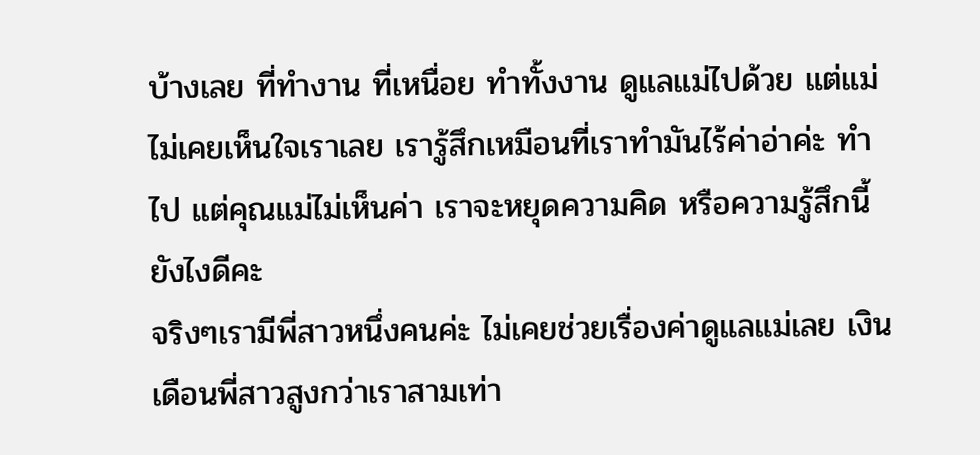บ้างเลย ที่ทำงาน ที่เหนื่อย ทำทั้งงาน ดูแลแม่ไปด้วย แต่แม่ไม่เคยเห็นใจเราเลย เรารู้สึกเหมือนที่เราทำมันไร้ค่าอ่าค่ะ ทำไป แต่คุณแม่ไม่เห็นค่า เราจะหยุดความคิด หรือความรู้สึกนี้ยังไงดีคะ
จริงๆเรามีพี่สาวหนึ่งคนค่ะ ไม่เคยช่วยเรื่องค่าดูแลแม่เลย เงินเดือนพี่สาวสูงกว่าเราสามเท่า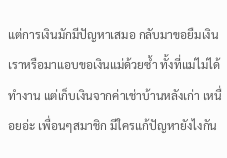แต่การเงินมักมีปัญหาเสมอ กลับมาขอยืมเงินเราหรือมาแอบขอเงินแม่ด้วยซ้ำ ทั้งที่แม่ไม่ได้ทำงาน แต่เก็บเงินจากค่าเช่าบ้านหลังเก่า เหนื่อยอ่ะ เพื่อนๆสมาชิก มีใครแก้ปัญหายังไงกัน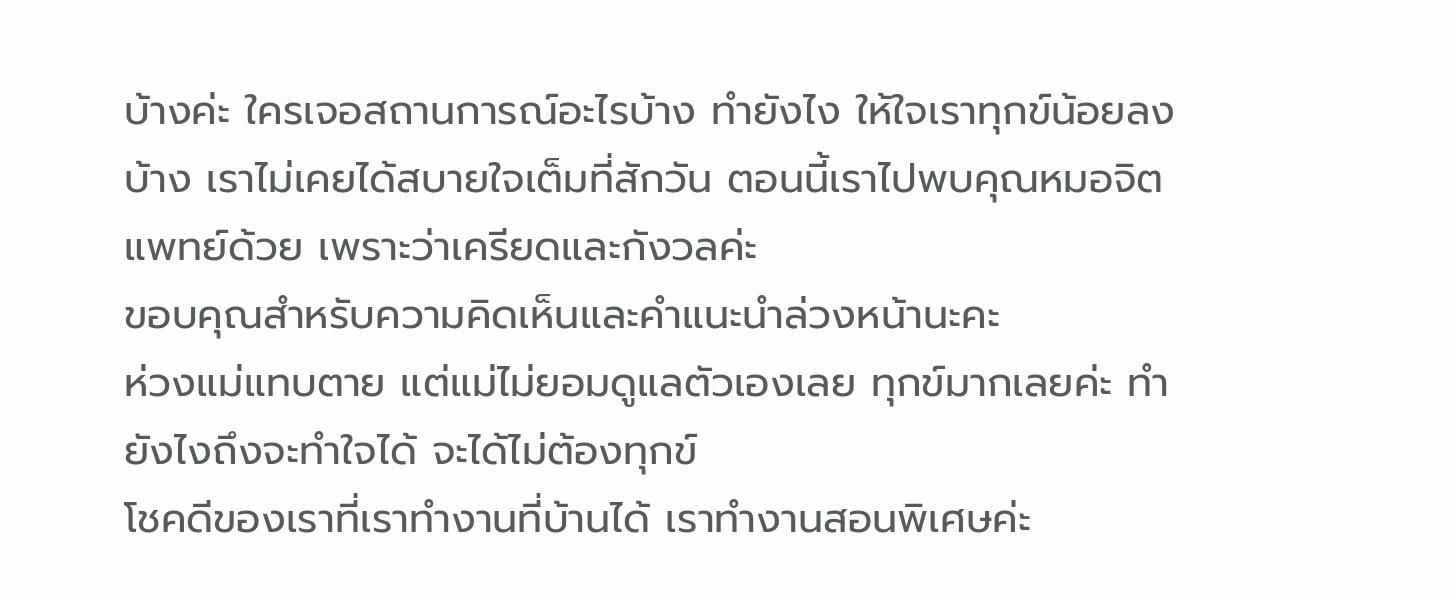บ้างค่ะ ใครเจอสถานการณ์อะไรบ้าง ทำยังไง ให้ใจเราทุกข์น้อยลงบ้าง เราไม่เคยได้สบายใจเต็มที่สักวัน ตอนนี้เราไปพบคุณหมอจิตแพทย์ด้วย เพราะว่าเครียดและกังวลค่ะ
ขอบคุณสำหรับความคิดเห็นและคำแนะนำล่วงหน้านะคะ
ห่วงแม่แทบตาย แต่แม่ไม่ยอมดูแลตัวเองเลย ทุกข์มากเลยค่ะ ทำยังไงถึงจะทำใจได้ จะได้ไม่ต้องทุกข์
โชคดีของเราที่เราทำงานที่บ้านได้ เราทำงานสอนพิเศษค่ะ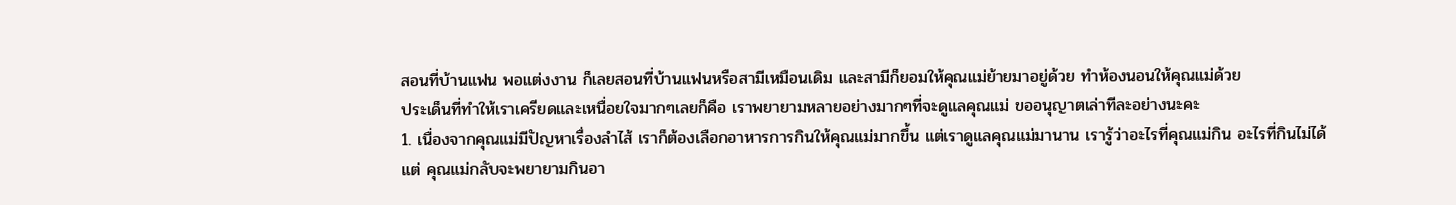สอนที่บ้านแฟน พอแต่งงาน ก็เลยสอนที่บ้านแฟนหรือสามีเหมือนเดิม และสามีก็ยอมให้คุณแม่ย้ายมาอยู่ด้วย ทำห้องนอนให้คุณแม่ด้วย
ประเด็นที่ทำให้เราเครียดและเหนื่อยใจมากๆเลยก็คือ เราพยายามหลายอย่างมากๆที่จะดูแลคุณแม่ ขออนุญาตเล่าทีละอย่างนะคะ
1. เนื่องจากคุณแม่มีปัญหาเรื่องลำไส้ เราก็ต้องเลือกอาหารการกินให้คุณแม่มากขึ้น แต่เราดูแลคุณแม่มานาน เรารู้ว่าอะไรที่คุณแม่กิน อะไรที่กินไม่ได้ แต่ คุณแม่กลับจะพยายามกินอา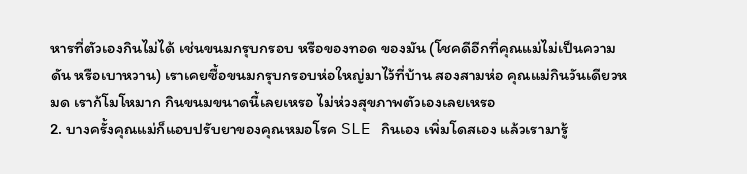หารที่ตัวเองกินไม่ได้ เช่นขนมกรุบกรอบ หรือของทอด ของมัน (โชคดีอีกที่คุณแม่ไม่เป็นความดัน หรือเบาหวาน) เราเคยซื้อขนมกรุบกรอบห่อใหญ่มาไว้ที่บ้าน สองสามห่อ คุณแม่กินวันเดียวหมด เราก้โมโหมาก กินขนมขนาดนี้เลยเหรอ ไม่ห่วงสุขภาพตัวเองเลยเหรอ
2. บางครั้งคุณแม่ก็แอบปรับยาของคุณหมอโรค SLE กินเอง เพิ่มโดสเอง แล้วเรามารู้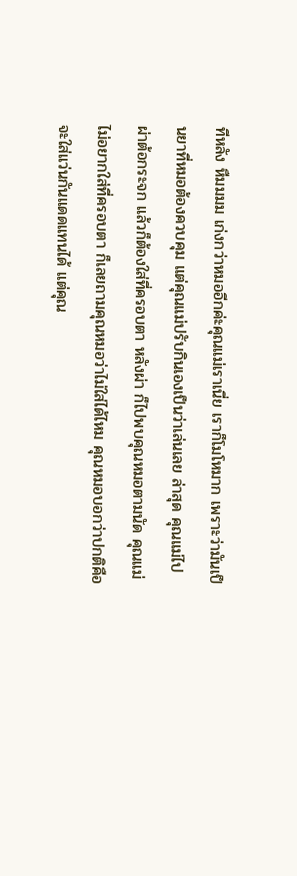ทีหลัง หืมมมม เก่งกว่าหมออีกค่ะคุณแม่เราเนี่ย เราก็โมโหมาก เพราะว่ามันเป็นยาที่หมอต้องควบคุม แต่คุณแม่ปรับกินเองเป็นว่าเล่นเลย ล่าสุด คุณแม่ไปผ่าต้อกระจก แล้วก็ต้องใส่ที่ครอบตา หลังผ่า ก็ไปพบคุณหมอตามนัด คุณแม่ไม่อยากใส่ที่ครอบตา ก็เลยถามคุณหมอว่าไม่ใส่ได้ไหม คุณหมอบอกว่าปกติคือจะใส่แว่นกันแดดแทนได้ แต่คุณ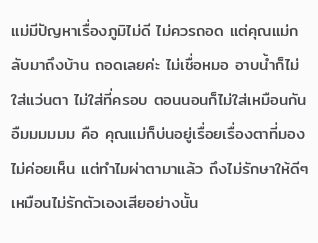แม่มีปัญหาเรื่องภูมิไม่ดี ไม่ควรถอด แต่คุณแม่กลับมาถึงบ้าน ถอดเลยค่ะ ไม่เชื่อหมอ อาบน้ำก็ไม่ใส่แว่นตา ไม่ใส่ที่ครอบ ตอนนอนก็ไม่ใส่เหมือนกัน อืมมมมมม คือ คุณแม่ก็บ่นอยู่เรื่อยเรื่องตาที่มองไม่ค่อยเห็น แต่ทำไมผ่าตามาแล้ว ถึงไม่รักษาให้ดีๆ เหมือนไม่รักตัวเองเสียอย่างนั้น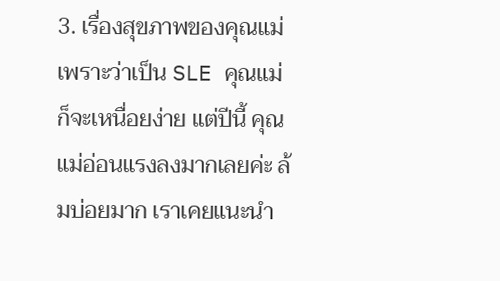3. เรื่องสุขภาพของคุณแม่ เพราะว่าเป็น SLE คุณแม่ก็จะเหนื่อยง่าย แต่ปีนี้ คุณแม่อ่อนแรงลงมากเลยค่ะ ล้มบ่อยมาก เราเคยแนะนำ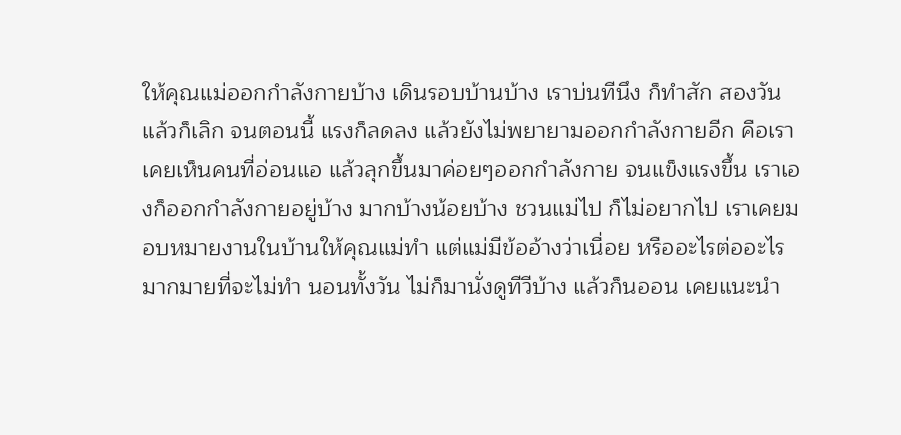ให้คุณแม่ออกกำลังกายบ้าง เดินรอบบ้านบ้าง เราบ่นทีนึง ก็ทำสัก สองวัน แล้วก็เลิก จนตอนนี้ แรงก็ลดลง แล้วยังไม่พยายามออกกำลังกายอีก คือเราเคยเห็นคนที่อ่อนแอ แล้วลุกขึ้นมาค่อยๆออกกำลังกาย จนแข็งแรงขึ้น เราเองก็ออกกำลังกายอยู่บ้าง มากบ้างน้อยบ้าง ชวนแม่ไป ก็ไม่อยากไป เราเคยมอบหมายงานในบ้านให้คุณแม่ทำ แต่แม่มีข้ออ้างว่าเนื่อย หรืออะไรต่ออะไรมากมายที่จะไม่ทำ นอนทั้งวัน ไม่ก็มานั่งดูทีวีบ้าง แล้วก็นออน เคยแนะนำ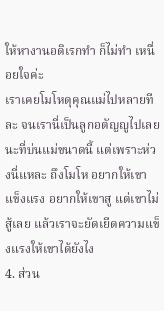ให้หางานอดิเรกทำ ก็ไม่ทำ เหนื่อยใจค่ะ
เราเคยโมโหดุคุณแม่ไปหลายทีละ จนเรานี่เป็นลูกอตัญญูไปเลยนะที่บ่นแม่ขนาดนี้ แต่เพราะห่วงนี่แหละ ถึงโมโห อยากให้เขาแข็งแรง อยากให้เขาสู แต่เขาไม่สู้เลย แล้วเราจะยัดเยีดความแข็งแรงให้เขาได้ยังไง
4. ส่วน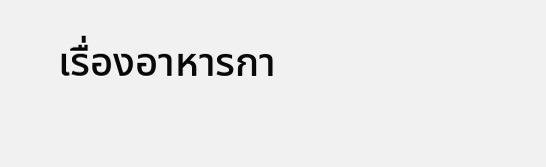เรื่องอาหารกา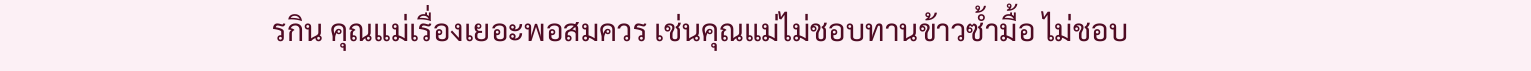รกิน คุณแม่เรื่องเยอะพอสมควร เช่นคุณแม่ไม่ชอบทานข้าวซ้ำมื้อ ไม่ชอบ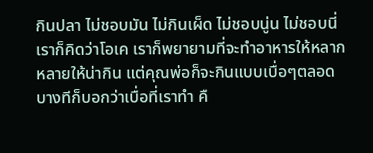กินปลา ไม่ชอบมัน ไม่กินเผ็ด ไม่ชอบนู่น ไม่ชอบนี่ เราก็คิดว่าโอเค เราก็พยายามที่จะทำอาหารให้หลากหลายให้น่ากิน แต่คุณพ่อก็จะกินแบบเบื่อๆตลอด บางทีก็บอกว่าเบื่อที่เราทำ คื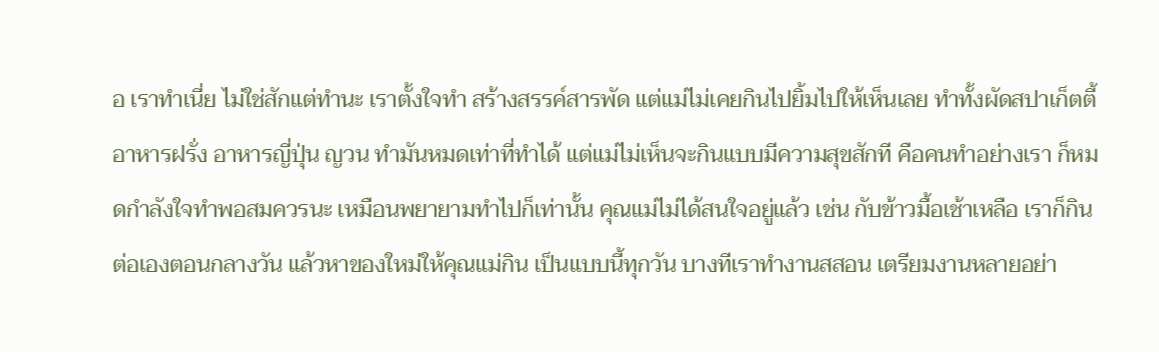อ เราทำเนี่ย ไม่ใช่สักแต่ทำนะ เราตั้งใจทำ สร้างสรรค์สารพัด แต่แม่ไม่เคยกินไปยิ้มไปให้เห็นเลย ทำทั้งผัดสปาเก็ตตี้ อาหารฝรั่ง อาหารญี่ปุ่น ญวน ทำมันหมดเท่าที่ทำได้ แต่แม่ไม่เห็นจะกินแบบมีความสุขสักที คือคนทำอย่างเรา ก็หมดกำลังใจทำพอสมควรนะ เหมือนพยายามทำไปก็เท่านั้น คุณแม่ไม่ได้สนใจอยู่แล้ว เช่น กับข้าวมื้อเช้าเหลือ เราก็กินต่อเองตอนกลางวัน แล้วหาของใหม่ให้คุณแม่กิน เป็นแบบนี้ทุกวัน บางทีเราทำงานสสอน เตรียมงานหลายอย่า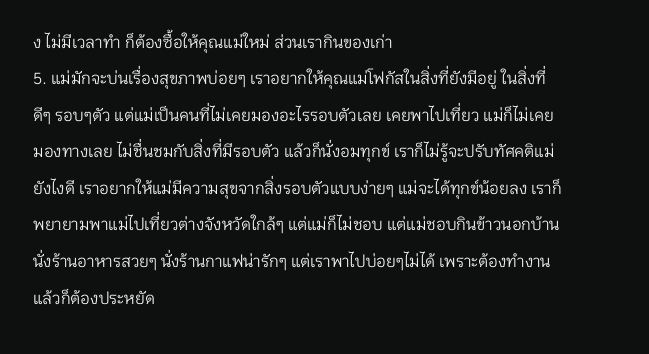ง ไม่มีเวลาทำ ก็ต้องซื้อให้คุณแม่ใหม่ ส่วนเรากินของเก่า
5. แม่มักจะบ่นเรื่องสุขภาพบ่อยๆ เราอยากให้คุณแม่โฟกัสในสิ่งที่ยังมีอยู่ ในสิ่งที่ดีๆ รอบๆตัว แต่แม่เป็นคนที่ไม่เคยมองอะไรรอบตัวเลย เคยพาไปเที่ยว แม่ก็ไม่เคยมองทางเลย ไม่ชื่นชมกับสิ่งที่มีรอบตัว แล้วก็นั่งอมทุกข์ เราก็ไม่รู้จะปรับทัศคติแม่ยังไงดี เราอยากให้แม่มีความสุขจากสิ่งรอบตัวแบบง่ายๆ แม่จะได้ทุกข์น้อยลง เราก็พยายามพาแม่ไปเที่ยวต่างจังหวัดใกล้ๆ แต่แม่ก็ไม่ชอบ แต่แม่ชอบกินข้าวนอกบ้าน นั่งร้านอาหารสวยๆ นั่งร้านกาแฟน่ารักๆ แต่เราพาไปบ่อยๆไม่ได้ เพราะต้องทำงาน แล้วก็ต้องประหยัด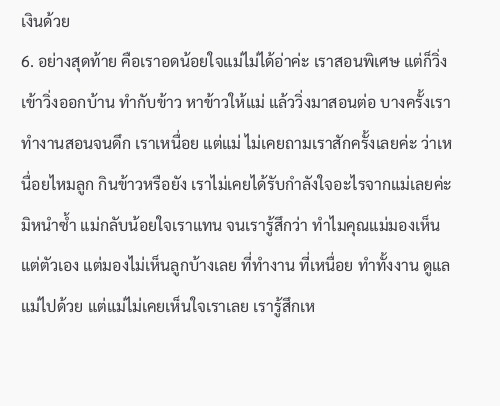เงินด้วย
6. อย่างสุดท้าย คือเราอดน้อยใจแม่ไม่ได้อ่าค่ะ เราสอนพิเศษ แต่ก็วิ่งเข้าวิ่งออกบ้าน ทำกับข้าว หาข้าวให้แม่ แล้ววิ่งมาสอนต่อ บางครั้งเราทำงานสอนจนดึก เราเหนื่อย แต่แม่ ไม่เคยถามเราสักครั้งเลยค่ะ ว่าเหนื่อยไหมลูก กินข้าวหรือยัง เราไม่เคยได้รับกำลังใจอะไรจากแม่เลยค่ะ มิหนำซ้ำ แม่กลับน้อยใจเราแทน จนเรารู้สึกว่า ทำไมคุณแม่มองเห็นแต่ตัวเอง แต่มองไม่เห็นลูกบ้างเลย ที่ทำงาน ที่เหนื่อย ทำทั้งงาน ดูแลแม่ไปด้วย แต่แม่ไม่เคยเห็นใจเราเลย เรารู้สึกเห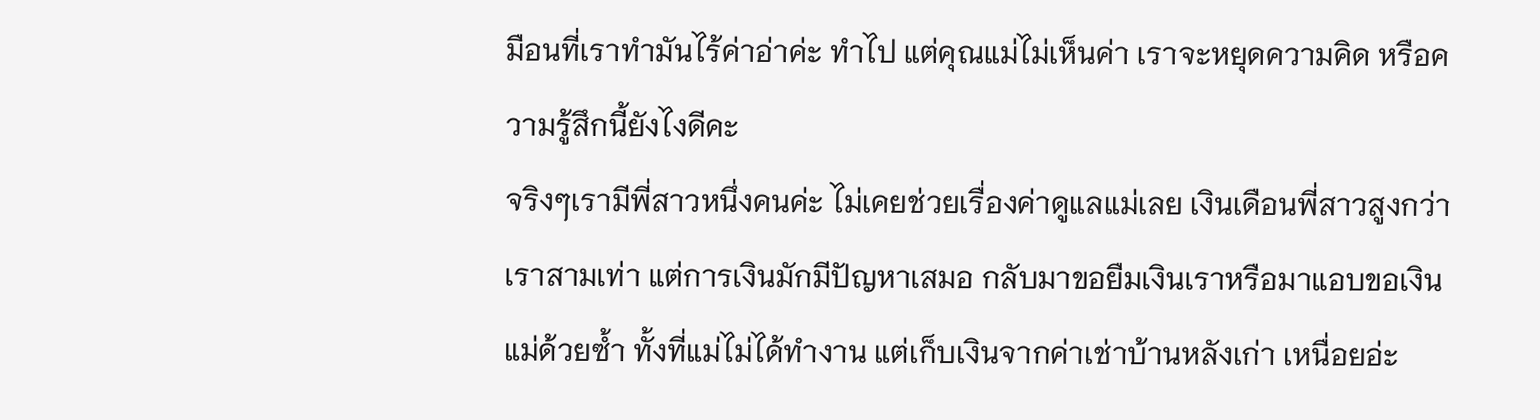มือนที่เราทำมันไร้ค่าอ่าค่ะ ทำไป แต่คุณแม่ไม่เห็นค่า เราจะหยุดความคิด หรือความรู้สึกนี้ยังไงดีคะ
จริงๆเรามีพี่สาวหนึ่งคนค่ะ ไม่เคยช่วยเรื่องค่าดูแลแม่เลย เงินเดือนพี่สาวสูงกว่าเราสามเท่า แต่การเงินมักมีปัญหาเสมอ กลับมาขอยืมเงินเราหรือมาแอบขอเงินแม่ด้วยซ้ำ ทั้งที่แม่ไม่ได้ทำงาน แต่เก็บเงินจากค่าเช่าบ้านหลังเก่า เหนื่อยอ่ะ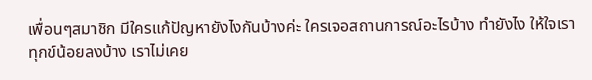เพื่อนๆสมาชิก มีใครแก้ปัญหายังไงกันบ้างค่ะ ใครเจอสถานการณ์อะไรบ้าง ทำยังไง ให้ใจเราทุกข์น้อยลงบ้าง เราไม่เคย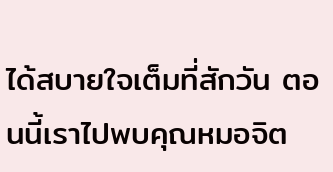ได้สบายใจเต็มที่สักวัน ตอนนี้เราไปพบคุณหมอจิต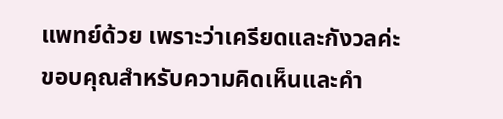แพทย์ด้วย เพราะว่าเครียดและกังวลค่ะ
ขอบคุณสำหรับความคิดเห็นและคำ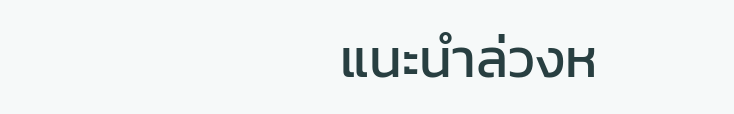แนะนำล่วงห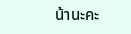น้านะคะ